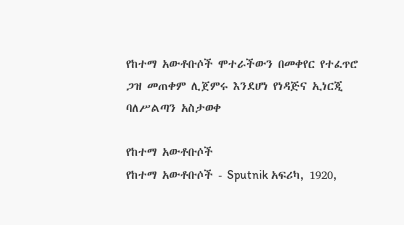የከተማ አውቶቡሶች ሞተራችውን በመቀየር የተፈጥሮ ጋዝ መጠቀም ሊጀምሩ እንደሆነ የነዳጅና ኢነርጂ ባለሥልጣን አስታወቀ

የከተማ አውቶቡሶች
የከተማ አውቶቡሶች - Sputnik አፍሪካ, 1920,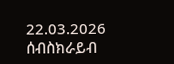22.03.2026
ሰብስክራይብ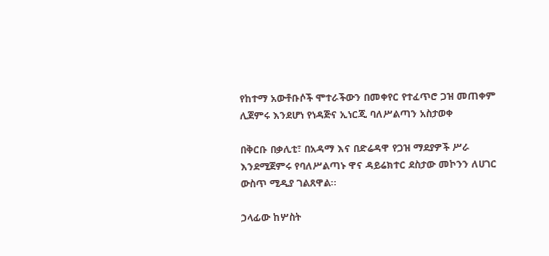የከተማ አውቶቡሶች ሞተራችውን በመቀየር የተፈጥሮ ጋዝ መጠቀም ሊጀምሩ እንደሆነ የነዳጅና ኢነርጂ ባለሥልጣን አስታወቀ

በቅርቡ በቃሊቲ፣ በአዳማ እና በድሬዳዋ የጋዝ ማደያዎች ሥራ እንደሚጀምሩ የባለሥልጣኑ ዋና ዳይሬክተር ደስታው መኮንን ለሀገር ውስጥ ሚዲያ ገልጸዋል፡፡

ኃላፊው ከሦስት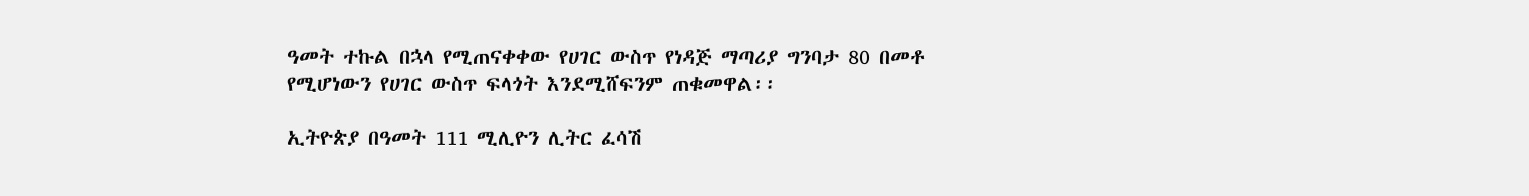ዓመት ተኩል በኋላ የሚጠናቀቀው የሀገር ውስጥ የነዳጅ ማጣሪያ ግንባታ 80 በመቶ የሚሆነውን የሀገር ውስጥ ፍላጎት እንደሚሸፍንም ጠቁመዋል፡፡

ኢትዮጵያ በዓመት 111 ሚሊዮን ሊትር ፈሳሽ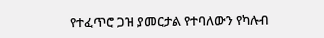የተፈጥሮ ጋዝ ያመርታል የተባለውን የካሉብ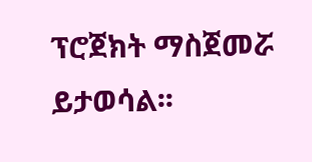ፕሮጀክት ማስጀመሯ ይታወሳል፡፡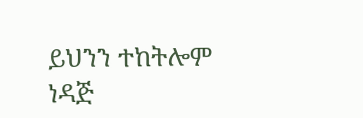ይህንን ተከትሎም ነዳጅ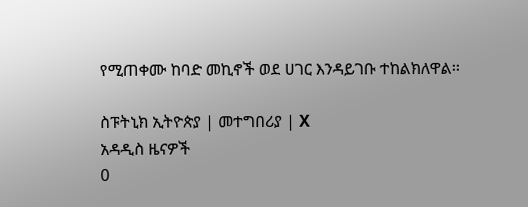የሚጠቀሙ ከባድ መኪኖች ወደ ሀገር እንዳይገቡ ተከልክለዋል፡፡

ስፑትኒክ ኢትዮጵያ | መተግበሪያ | X
አዳዲስ ዜናዎች
0